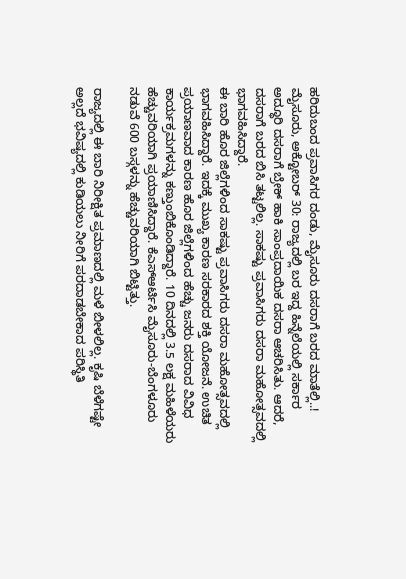ಹರಿದುಬಂದ ಪ್ರವಾಸಿಗರ ದಂಡು, ಮೈಸೂರು ದಸರಾಗೆ ಬರದ ಮಾತೆಲ್ಲಿ..!
ಮೈಸೂರು, ಅಕ್ಟೋಬರ್ 30: ರಾಜ್ಯದಲ್ಲಿ ಬರ ಇದ್ದ ಹಿನ್ನೆಲೆಯಲ್ಲಿ ಸರ್ಕಾರ ಅದ್ಧೂರಿ ದಸರಾಗೆ ಬ್ರೇಕ್ ಹಾಕಿ ಸಾಂಪ್ರದಾಯಿಕ ದಸರಾ ಆಚರಿಸಿತು. ಆದರೆ, ದಸರಾಗೆ ಬರದ ಬಿಸಿ ತಟ್ಟಲಿಲ್ಲ. ಸಾಕಷ್ಟು ಪ್ರವಾಸಿಗರು ದಸರಾ ಮಹೋತ್ಸವದಲ್ಲಿ ಭಾಗವಹಿಸಿದ್ದಾರೆ.
ಈ ಬಾರಿ ಹೊರ ಜಿಲ್ಲೆಗಳಿಂದ ಸಾಕಷ್ಟು ಪ್ರವಾಸಿಗರು ದಸರಾ ಮಹೋತ್ಸವದಲ್ಲಿ ಭಾಗವಹಿಸಿದ್ದಾರೆ. ಇದಕ್ಕೆ ಮುಖ್ಯ ಕಾರಣ ಸರಕಾರದ ಶಕ್ತಿ ಯೋಜನೆ. ಉಚಿತ ಪ್ರಯಾಣವಾದ ಕಾರಣ ಹೊರ ಜಿಲ್ಲೆಗಳಿಂದ ಹೆಚ್ಚು ಜನರು ದಸರಾದ ವಿವಿಧ ಕಾರ್ಯಕ್ರಮಗಳನ್ನು ಕಣ್ತುಂಬಿಕೊಂಡಿದ್ದಾರೆ. 10 ದಿನದಲ್ಲಿ 3.5 ಲಕ್ಷ ಮಹಿಳೆಯರು ಹೆಚ್ಚುವರಿಯಾಗಿ ಪ್ರಯಾಣಿಸಿದ್ದಾರೆ. ಕೆಎಸ್ಆರ್ಟಿಸಿ ಮೈಸೂರು-ಬೆಂಗಳೂರು ನಡುವೆ 600 ಬಸ್ಗಳನ್ನು ಹೆಚ್ಚುವರಿಯಾಗಿ ಬಿಟ್ಟಿತ್ತು.

ರಾಜ್ಯದಲ್ಲಿ ಈ ಬಾರಿ ನಿರೀಕ್ಷಿತ ಪ್ರಮಾಣದಲ್ಲಿ ಮಳೆ ಬೀಳಲಿಲ್ಲ. ಕೃಷಿ ಬೆಳೆಗಷ್ಟೇ ಅಲ್ಲದೆ ಭವಿಷ್ಯದಲ್ಲಿ ಕುಡಿಯಲು ನೀರಿಗೆ ಪರದಾಡಬೇಕಾದ ಪರಿಸ್ಥಿತಿ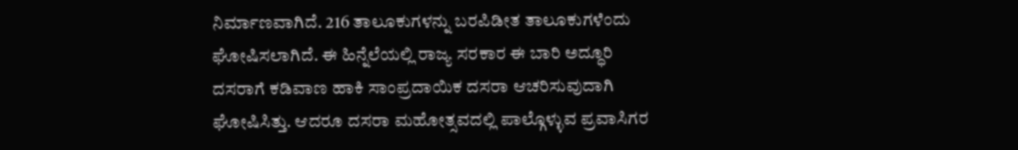ನಿರ್ಮಾಣವಾಗಿದೆ. 216 ತಾಲೂಕುಗಳನ್ನು ಬರಪಿಡೀತ ತಾಲೂಕುಗಳೆಂದು ಘೋಷಿಸಲಾಗಿದೆ. ಈ ಹಿನ್ನೆಲೆಯಲ್ಲಿ ರಾಜ್ಯ ಸರಕಾರ ಈ ಬಾರಿ ಅದ್ಧೂರಿ ದಸರಾಗೆ ಕಡಿವಾಣ ಹಾಕಿ ಸಾಂಪ್ರದಾಯಿಕ ದಸರಾ ಆಚರಿಸುವುದಾಗಿ ಘೋಷಿಸಿತ್ತು. ಆದರೂ ದಸರಾ ಮಹೋತ್ಸವದಲ್ಲಿ ಪಾಲ್ಗೊಳ್ಳುವ ಪ್ರವಾಸಿಗರ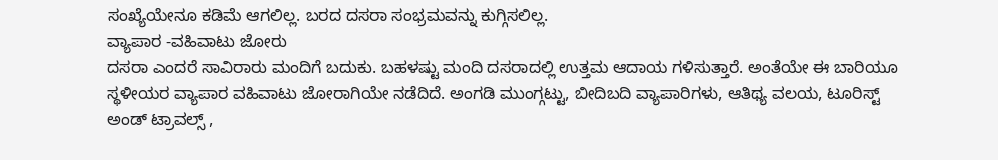ಸಂಖ್ಯೆಯೇನೂ ಕಡಿಮೆ ಆಗಲಿಲ್ಲ. ಬರದ ದಸರಾ ಸಂಭ್ರಮವನ್ನು ಕುಗ್ಗಿಸಲಿಲ್ಲ.
ವ್ಯಾಪಾರ -ವಹಿವಾಟು ಜೋರು
ದಸರಾ ಎಂದರೆ ಸಾವಿರಾರು ಮಂದಿಗೆ ಬದುಕು. ಬಹಳಷ್ಟು ಮಂದಿ ದಸರಾದಲ್ಲಿ ಉತ್ತಮ ಆದಾಯ ಗಳಿಸುತ್ತಾರೆ. ಅಂತೆಯೇ ಈ ಬಾರಿಯೂ ಸ್ಥಳೀಯರ ವ್ಯಾಪಾರ ವಹಿವಾಟು ಜೋರಾಗಿಯೇ ನಡೆದಿದೆ. ಅಂಗಡಿ ಮುಂಗ್ಗಟ್ಟು, ಬೀದಿಬದಿ ವ್ಯಾಪಾರಿಗಳು, ಆತಿಥ್ಯ ವಲಯ, ಟೂರಿಸ್ಟ್ ಅಂಡ್ ಟ್ರಾವಲ್ಸ್ ,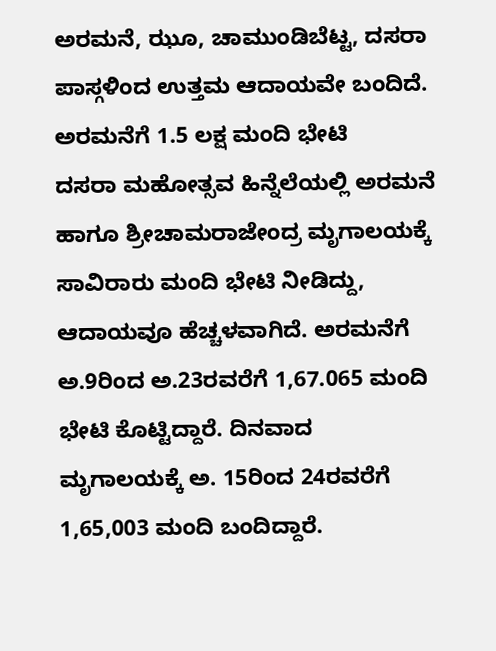ಅರಮನೆ, ಝೂ, ಚಾಮುಂಡಿಬೆಟ್ಟ, ದಸರಾ ಪಾಸ್ಗಳಿಂದ ಉತ್ತಮ ಆದಾಯವೇ ಬಂದಿದೆ.
ಅರಮನೆಗೆ 1.5 ಲಕ್ಷ ಮಂದಿ ಭೇಟಿ
ದಸರಾ ಮಹೋತ್ಸವ ಹಿನ್ನೆಲೆಯಲ್ಲಿ ಅರಮನೆ ಹಾಗೂ ಶ್ರೀಚಾಮರಾಜೇಂದ್ರ ಮೃಗಾಲಯಕ್ಕೆ ಸಾವಿರಾರು ಮಂದಿ ಭೇಟಿ ನೀಡಿದ್ದು, ಆದಾಯವೂ ಹೆಚ್ಚಳವಾಗಿದೆ. ಅರಮನೆಗೆ ಅ.9ರಿಂದ ಅ.23ರವರೆಗೆ 1,67.065 ಮಂದಿ ಭೇಟಿ ಕೊಟ್ಟಿದ್ದಾರೆ. ದಿನವಾದ ಮೃಗಾಲಯಕ್ಕೆ ಅ. 15ರಿಂದ 24ರವರೆಗೆ 1,65,003 ಮಂದಿ ಬಂದಿದ್ದಾರೆ.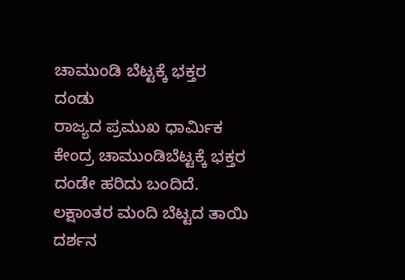ಚಾಮುಂಡಿ ಬೆಟ್ಟಕ್ಕೆ ಭಕ್ತರ ದಂಡು
ರಾಜ್ಯದ ಪ್ರಮುಖ ಧಾರ್ಮಿಕ ಕೇಂದ್ರ ಚಾಮುಂಡಿಬೆಟ್ಟಕ್ಕೆ ಭಕ್ತರ ದಂಡೇ ಹರಿದು ಬಂದಿದೆ. ಲಕ್ಷಾಂತರ ಮಂದಿ ಬೆಟ್ಟದ ತಾಯಿ ದರ್ಶನ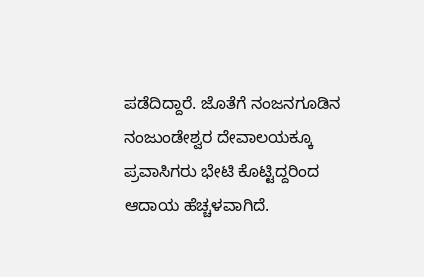ಪಡೆದಿದ್ದಾರೆ. ಜೊತೆಗೆ ನಂಜನಗೂಡಿನ ನಂಜುಂಡೇಶ್ವರ ದೇವಾಲಯಕ್ಕೂ ಪ್ರವಾಸಿಗರು ಭೇಟಿ ಕೊಟ್ಟಿದ್ದರಿಂದ ಆದಾಯ ಹೆಚ್ಚಳವಾಗಿದೆ.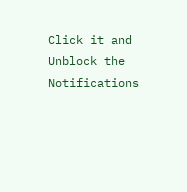Click it and Unblock the Notifications